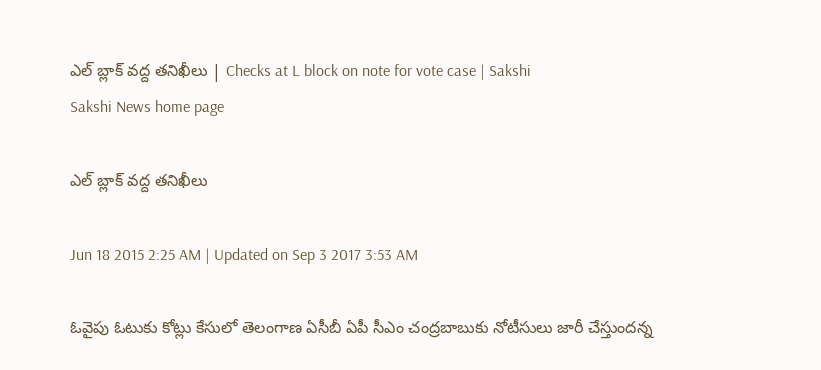ఎల్ బ్లాక్ వద్ద తనిఖీలు | Checks at L block on note for vote case | Sakshi
Sakshi News home page

ఎల్ బ్లాక్ వద్ద తనిఖీలు

Jun 18 2015 2:25 AM | Updated on Sep 3 2017 3:53 AM

ఓవైపు ఓటుకు కోట్లు కేసులో తెలంగాణ ఏసీబీ ఏపీ సీఎం చంద్రబాబుకు నోటీసులు జారీ చేస్తుందన్న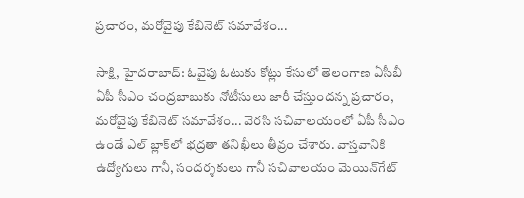ప్రచారం, మరోవైపు కేబినెట్ సమావేశం...

సాక్షి, హైదరాబాద్: ఓవైపు ఓటుకు కోట్లు కేసులో తెలంగాణ ఏసీబీ ఏపీ సీఎం చంద్రబాబుకు నోటీసులు జారీ చేస్తుందన్న ప్రచారం, మరోవైపు కేబినెట్ సమావేశం... వెరసి సచివాలయంలో ఏపీ సీఎం ఉండే ఎల్ బ్లాక్‌లో భద్రతా తనిఖీలు తీవ్రం చేశారు. వాస్తవానికి ఉద్యోగులు గానీ, సందర్శకులు గానీ సచివాలయం మెయిన్‌గేట్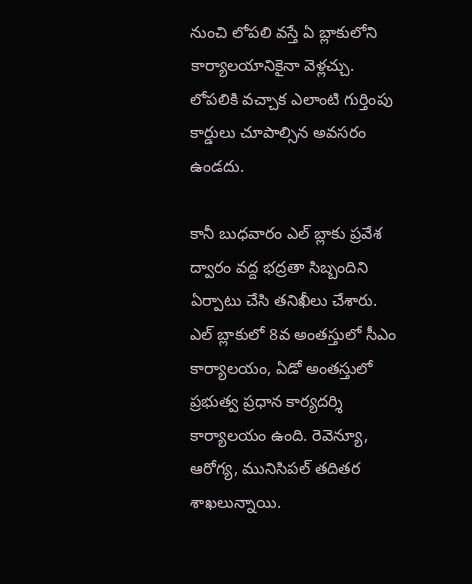నుంచి లోపలి వస్తే ఏ బ్లాకులోని కార్యాలయానికైనా వెళ్లచ్చు. లోపలికి వచ్చాక ఎలాంటి గుర్తింపు కార్డులు చూపాల్సిన అవసరం ఉండదు.

కానీ బుధవారం ఎల్ బ్లాకు ప్రవేశ ద్వారం వద్ద భద్రతా సిబ్బందిని ఏర్పాటు చేసి తనిఖీలు చేశారు. ఎల్ బ్లాకులో 8వ అంతస్తులో సీఎం కార్యాలయం, ఏడో అంతస్తులో ప్రభుత్వ ప్రధాన కార్యదర్శి కార్యాలయం ఉంది. రెవెన్యూ, ఆరోగ్య, మునిసిపల్ తదితర శాఖలున్నాయి.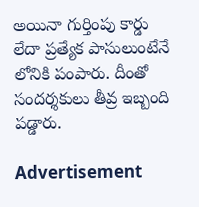అయినా గుర్తింపు కార్డు లేదా ప్రత్యేక పాసులుంటేనే లోనికి పంపారు. దీంతో సందర్శకులు తీవ్ర ఇబ్బంది పడ్డారు.

Advertisement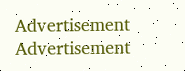Advertisement
Advertisement